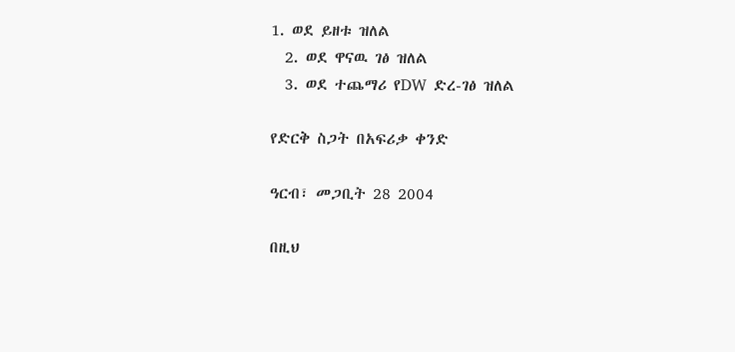1. ወደ ይዘቱ ዝለል
  2. ወደ ዋናዉ ገፅ ዝለል
  3. ወደ ተጨማሪ የDW ድረ-ገፅ ዝለል

የድርቅ ስጋት በአፍሪቃ ቀንድ

ዓርብ፣ መጋቢት 28 2004

በዚህ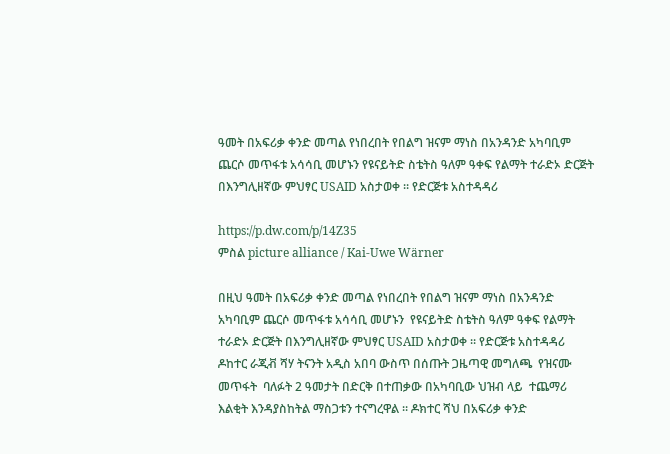ዓመት በአፍሪቃ ቀንድ መጣል የነበረበት የበልግ ዝናም ማነስ በአንዳንድ አካባቢም ጨርሶ መጥፋቱ አሳሳቢ መሆኑን የዩናይትድ ስቴትስ ዓለም ዓቀፍ የልማት ተራድኦ ድርጅት በእንግሊዘኛው ምህፃር USAID አስታወቀ ። የድርጅቱ አስተዳዳሪ

https://p.dw.com/p/14Z35
ምስል picture alliance / Kai-Uwe Wärner

በዚህ ዓመት በአፍሪቃ ቀንድ መጣል የነበረበት የበልግ ዝናም ማነስ በአንዳንድ አካባቢም ጨርሶ መጥፋቱ አሳሳቢ መሆኑን  የዩናይትድ ስቴትስ ዓለም ዓቀፍ የልማት ተራድኦ ድርጅት በእንግሊዘኛው ምህፃር USAID አስታወቀ ። የድርጅቱ አስተዳዳሪ  ዶከተር ራጂቭ ሻሃ ትናንት አዲስ አበባ ውስጥ በሰጡት ጋዜጣዊ መግለጫ  የዝናሙ መጥፋት  ባለፉት 2 ዓመታት በድርቅ በተጠቃው በአካባቢው ህዝብ ላይ  ተጨማሪ  እልቂት እንዳያስከትል ማስጋቱን ተናግረዋል ። ዶክተር ሻህ በአፍሪቃ ቀንድ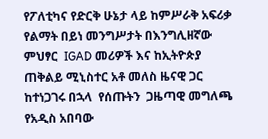የፖለቲካና የድርቅ ሁኔታ ላይ ከምሥራቅ አፍሪቃ የልማት በይነ መንግሥታት በእንግሊዘኛው ምህፃር  IGAD መሪዎች እና ከኢትዮጵያ ጠቅልይ ሚኒስተር አቶ መለስ ዜናዊ ጋር ከተነጋገሩ በኋላ  የሰጡትን  ጋዜጣዊ መግለጫ የአዲስ አበባው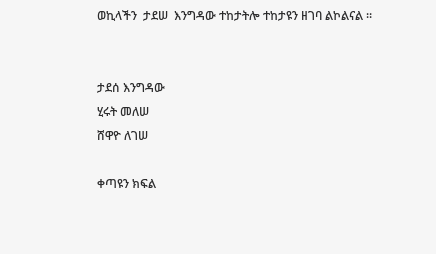ወኪላችን  ታደሠ  እንግዳው ተከታትሎ ተከታዩን ዘገባ ልኮልናል ።


ታደሰ እንግዳው
ሂሩት መለሠ
ሸዋዮ ለገሠ

ቀጣዩን ክፍል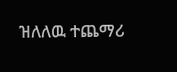ዝለለዉ ተጨማሪ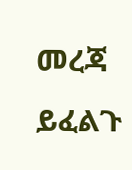መረጃ ይፈልጉ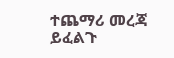ተጨማሪ መረጃ ይፈልጉ